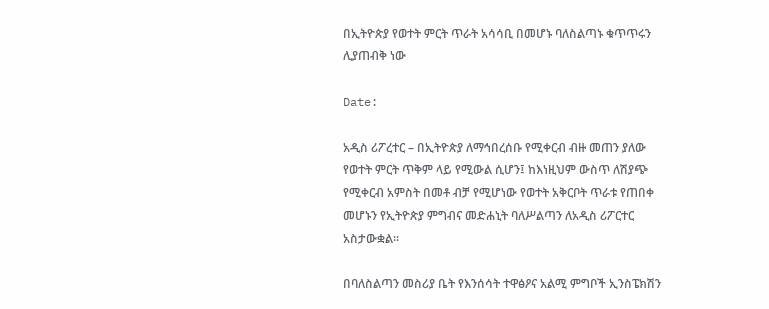በኢትዮጵያ የወተት ምርት ጥራት አሳሳቢ በመሆኑ ባለስልጣኑ ቁጥጥሩን ሊያጠብቅ ነው

Date:

አዲስ ሪፖረተር – በኢትዮጵያ ለማኅበረሰቡ የሚቀርብ ብዙ መጠን ያለው የወተት ምርት ጥቅም ላይ የሚውል ሲሆን፤ ከእነዚህም ውስጥ ለሽያጭ የሚቀርብ አምስት በመቶ ብቻ የሚሆነው የወተት አቅርቦት ጥራቱ የጠበቀ መሆኑን የኢትዮጵያ ምግብና መድሐኒት ባለሥልጣን ለአዲስ ሪፖርተር አስታውቋል፡፡

በባለስልጣን መስሪያ ቤት የእንሰሳት ተዋፅዖና አልሚ ምግቦች ኢንስፔክሽን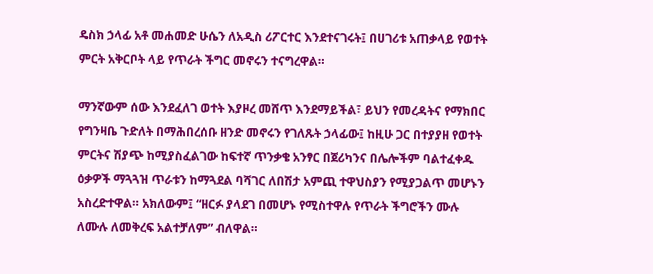ዴስክ ኃላፊ አቶ መሐመድ ሁሴን ለአዲስ ሪፖርተር እንደተናገሩት፤ በሀገሪቱ አጠቃላይ የወተት ምርት አቅርቦት ላይ የጥራት ችግር መኖሩን ተናግረዋል።

ማንኛውም ሰው እንደፈለገ ወተት እያዞረ መሸጥ እንደማይችል፣ ይህን የመረዳትና የማክበር የግንዛቤ ጉድለት በማሕበረሰቡ ዘንድ መኖሩን የገለጹት ኃላፊው፤ ከዚሁ ጋር በተያያዘ የወተት ምርትና ሽያጭ ከሚያስፈልገው ከፍተኛ ጥንቃቄ አንፃር በጀሪካንና በሌሎችም ባልተፈቀዱ ዕቃዎች ማጓጓዝ ጥራቱን ከማጓደል ባሻገር ለበሽታ አምጪ ተዋህስያን የሚያጋልጥ መሆኑን አስረድተዋል። አክለውም፤ “ዘርፉ ያላደገ በመሆኑ የሚስተዋሉ የጥራት ችግሮችን ሙሉ ለሙሉ ለመቅረፍ አልተቻለም” ብለዋል።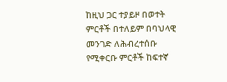ከዚህ ጋር ተያይዞ በወተት ምርቶች በተለይም በባህላዊ መንገድ ለሕብረተሰቡ የሚቀርቡ ምርቶች ከፍተኛ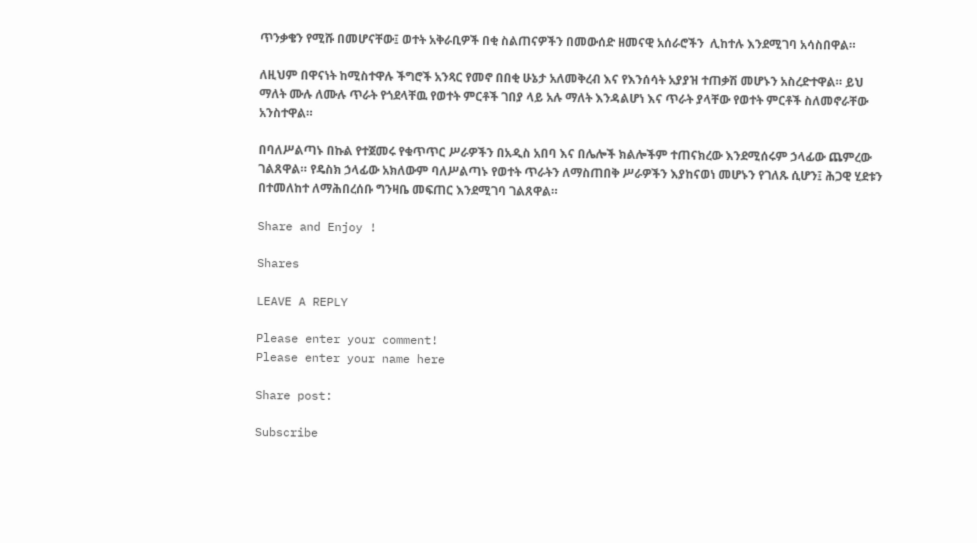ጥንቃቄን የሚሹ በመሆናቸው፤ ወተት አቅራቢዎች በቂ ስልጠናዎችን በመውሰድ ዘመናዊ አሰራሮችን  ሊከተሉ እንደሚገባ አሳስበዋል።

ለዚህም በዋናነት ከሚስተዋሉ ችግሮች አንጻር የመኖ በበቂ ሁኔታ አለመቅረብ እና የእንሰሳት አያያዝ ተጠቃሽ መሆኑን አስረድተዋል። ይህ ማለት ሙሉ ለሙሉ ጥራት የጎደላቸዉ የወተት ምርቶች ገበያ ላይ አሉ ማለት እንዳልሆነ እና ጥራት ያላቸው የወተት ምርቶች ስለመኖራቸው አንስተዋል።

በባለሥልጣኑ በኩል የተጀመሩ የቁጥጥር ሥራዎችን በአዲስ አበባ እና በሌሎች ክልሎችም ተጠናክረው እንደሚሰሩም ኃላፊው ጨምረው ገልጸዋል። የዴስክ ኃላፊው አክለውም ባለሥልጣኑ የወተት ጥራትን ለማስጠበቅ ሥራዎችን እያከናወነ መሆኑን የገለጹ ሲሆን፤ ሕጋዊ ሂደቱን በተመለከተ ለማሕበረሰቡ ግንዛቤ መፍጠር እንደሚገባ ገልጸዋል።

Share and Enjoy !

Shares

LEAVE A REPLY

Please enter your comment!
Please enter your name here

Share post:

Subscribe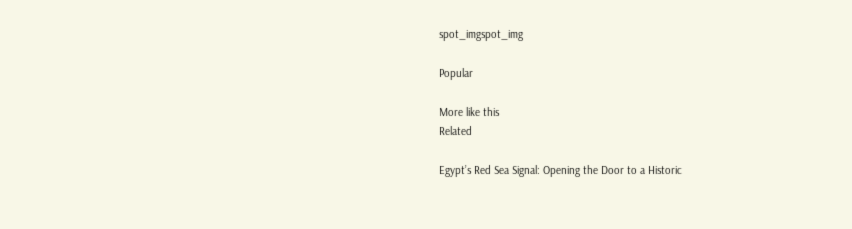spot_imgspot_img

Popular

More like this
Related

Egypt’s Red Sea Signal: Opening the Door to a Historic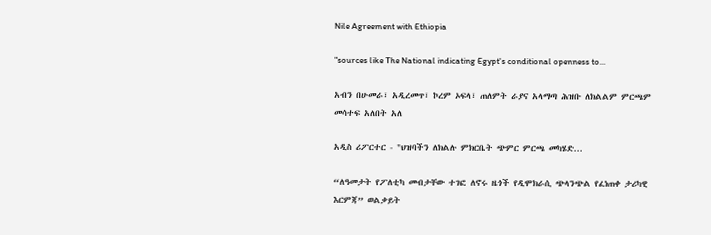Nile Agreement with Ethiopia

"sources like The National indicating Egypt's conditional openness to...

አብን በሁመራ፣ አዲረመጥ፣ ኮረም ኦፍላ፣ ጠለምት ራያና አላማጣ ሕዝቡ ለክልልም ምርጫም መሳተፍ አለበት አለ

አዲስ ሪፖርተር - "ህዝባችን ለክልሉ ምክርቤት ጭምር ምርጫ መካሄድ...

“ለዓመታት የፖለቲካ መብታቸው ተገፎ ለኖሩ ዜጎች የዲሞክራሲ ጭላንጭል የፈነጠቀ ታሪካዊ እርምጃ” ወልቃይት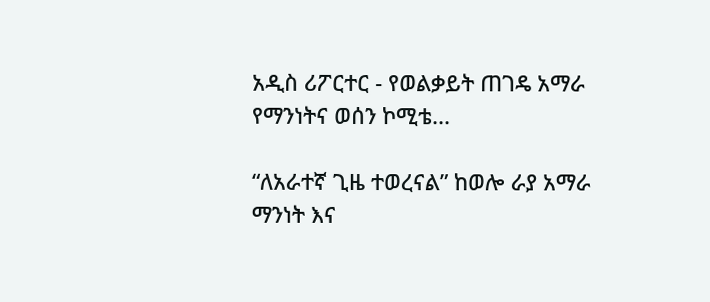አዲስ ሪፖርተር - የወልቃይት ጠገዴ አማራ የማንነትና ወሰን ኮሚቴ...

“ለአራተኛ ጊዜ ተወረናል” ከወሎ ራያ አማራ ማንነት እና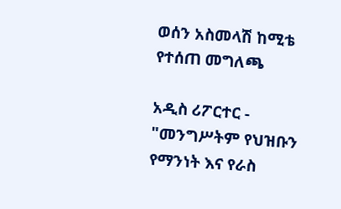ወሰን አስመላሽ ከሚቴ የተሰጠ መግለጫ

አዲስ ሪፖርተር - "መንግሥትም የህዝቡን የማንነት እና የራስ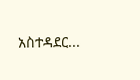አስተዳደር...